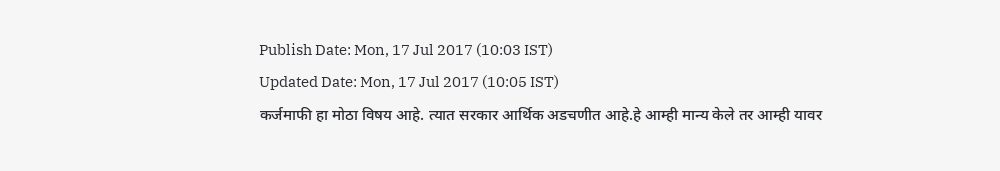Publish Date: Mon, 17 Jul 2017 (10:03 IST)
Updated Date: Mon, 17 Jul 2017 (10:05 IST)
कर्जमाफी हा मोठा विषय आहे. त्यात सरकार आर्थिक अडचणीत आहे.हे आम्ही मान्य केले तर आम्ही यावर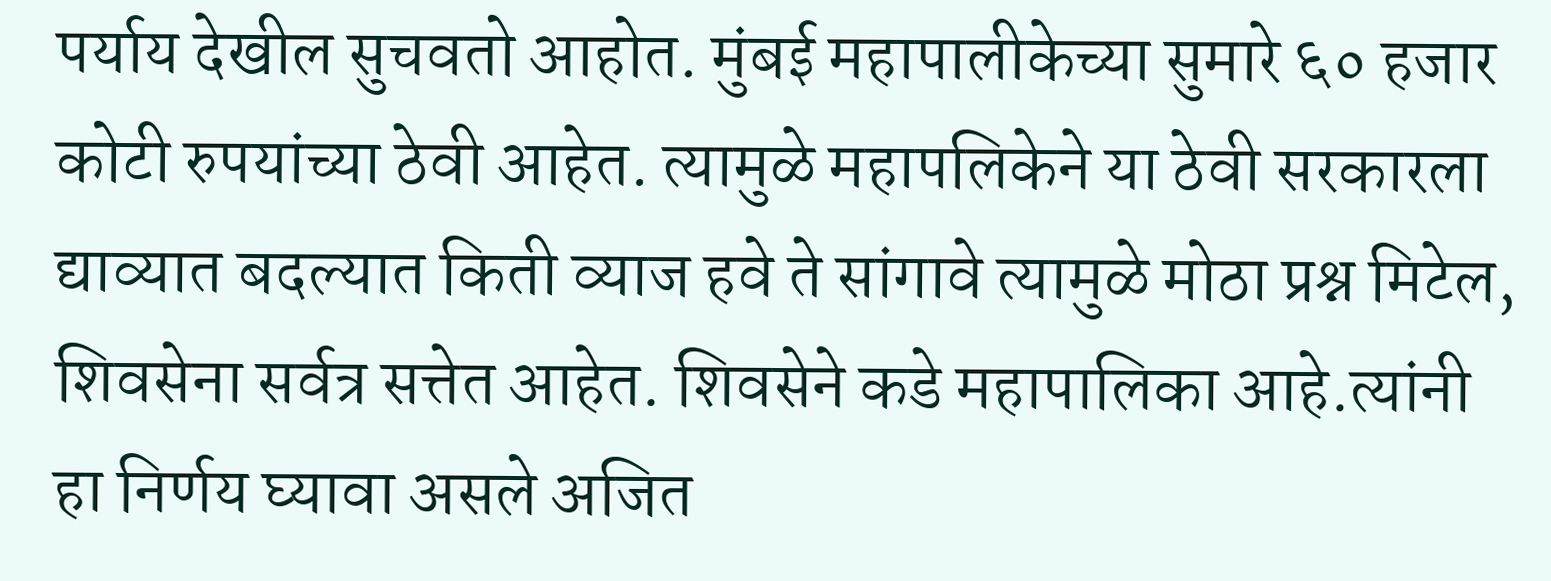पर्याय देखील सुचवतो आहोत. मुंबई महापालीकेच्या सुमारे ६० हजार कोटी रुपयांच्या ठेवी आहेत. त्यामुळे महापलिकेने या ठेवी सरकारला द्याव्यात बदल्यात किती व्याज हवे ते सांगावे त्यामुळे मोठा प्रश्न मिटेल, शिवसेना सर्वत्र सत्तेत आहेत. शिवसेने कडे महापालिका आहे.त्यांनी हा निर्णय घ्यावा असले अजित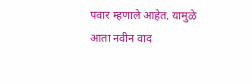पवार म्हणाले आहेत. यामुळे आता नवीन वाद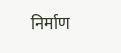निर्माण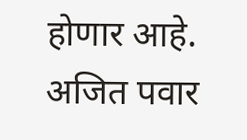होणार आहे. अजित पवार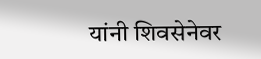यांनी शिवसेनेवर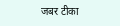जबर टीका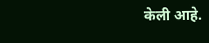केली आहे.